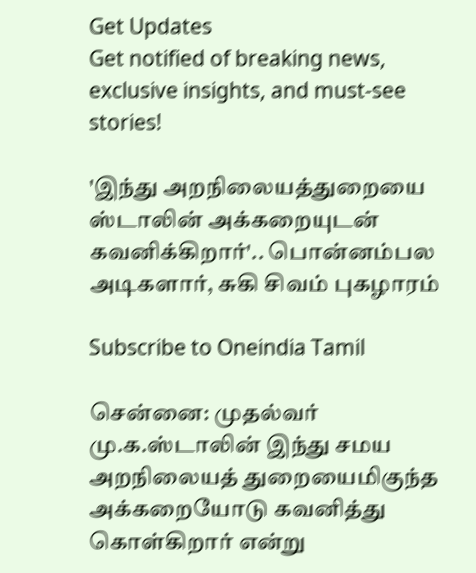Get Updates
Get notified of breaking news, exclusive insights, and must-see stories!

'இந்து அறநிலையத்துறையை ஸ்டாலின் அக்கறையுடன் கவனிக்கிறார்'.. பொன்னம்பல அடிகளார், சுகி சிவம் புகழாரம்

Subscribe to Oneindia Tamil

சென்னை: முதல்வர் மு.க.ஸ்டாலின் இந்து சமய அறநிலையத் துறையைமிகுந்த அக்கறையோடு கவனித்து கொள்கிறார் என்று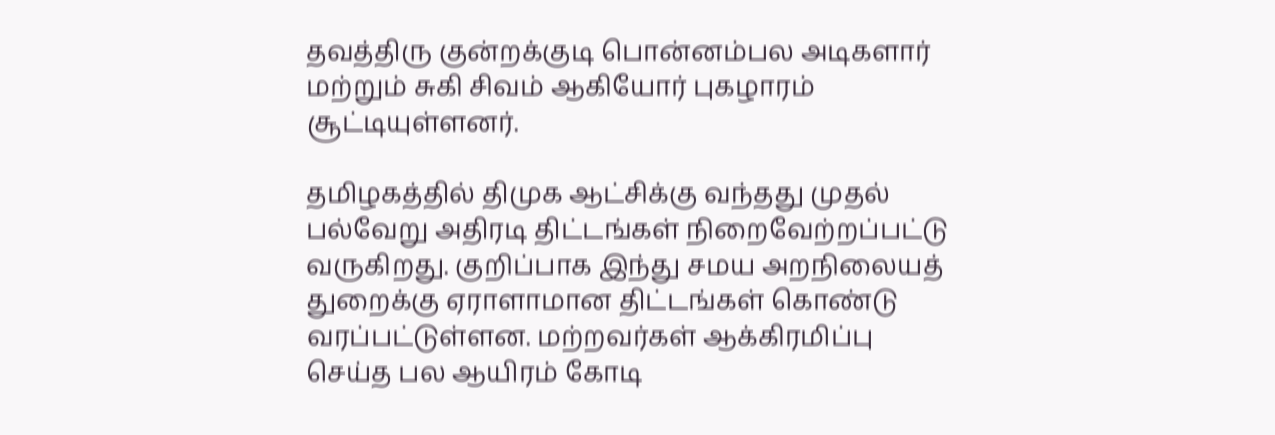தவத்திரு குன்றக்குடி பொன்னம்பல அடிகளார் மற்றும் சுகி சிவம் ஆகியோர் புகழாரம் சூட்டியுள்ளனர்.

தமிழகத்தில் திமுக ஆட்சிக்கு வந்தது முதல் பல்வேறு அதிரடி திட்டங்கள் நிறைவேற்றப்பட்டு வருகிறது. குறிப்பாக இந்து சமய அறநிலையத் துறைக்கு ஏராளாமான திட்டங்கள் கொண்டு வரப்பட்டுள்ளன. மற்றவர்கள் ஆக்கிரமிப்பு செய்த பல ஆயிரம் கோடி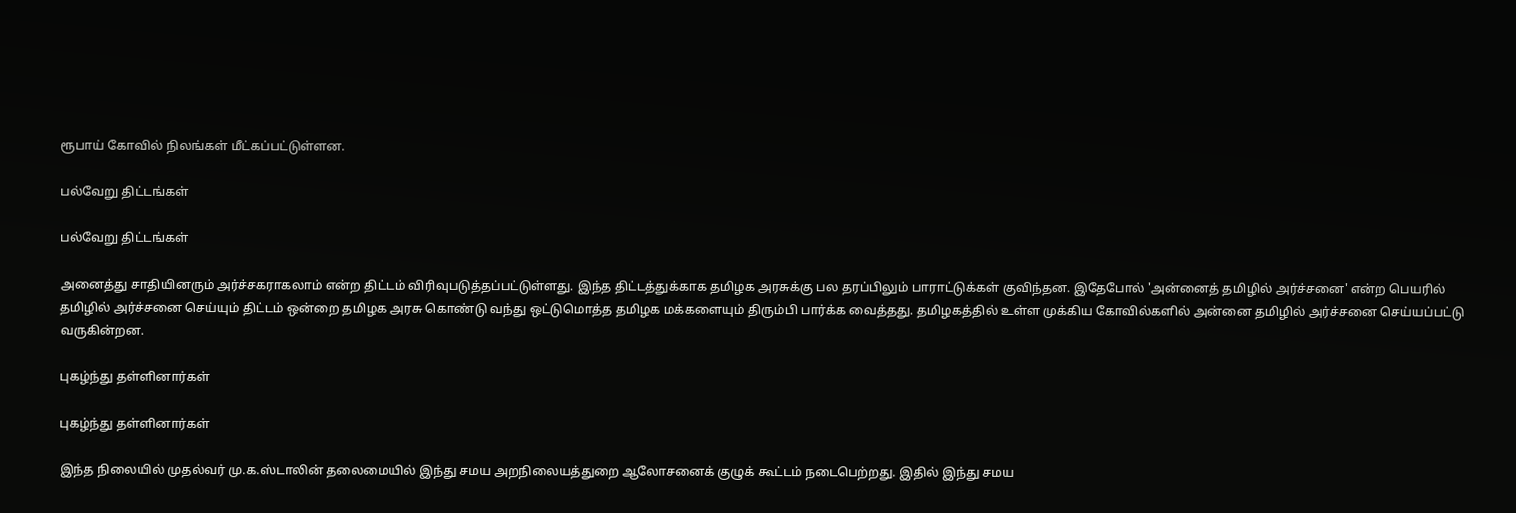ரூபாய் கோவில் நிலங்கள் மீட்கப்பட்டுள்ளன.

பல்வேறு திட்டங்கள்

பல்வேறு திட்டங்கள்

அனைத்து சாதியினரும் அர்ச்சகராகலாம் என்ற திட்டம் விரிவுபடுத்தப்பட்டுள்ளது. இந்த திட்டத்துக்காக தமிழக அரசுக்கு பல தரப்பிலும் பாராட்டுக்கள் குவிந்தன. இதேபோல் 'அன்னைத் தமிழில் அர்ச்சனை' என்ற பெயரில் தமிழில் அர்ச்சனை செய்யும் திட்டம் ஒன்றை தமிழக அரசு கொண்டு வந்து ஒட்டுமொத்த தமிழக மக்களையும் திரும்பி பார்க்க வைத்தது. தமிழகத்தில் உள்ள முக்கிய கோவில்களில் அன்னை தமிழில் அர்ச்சனை செய்யப்பட்டு வருகின்றன.

புகழ்ந்து தள்ளினார்கள்

புகழ்ந்து தள்ளினார்கள்

இந்த நிலையில் முதல்வர் மு.க.ஸ்டாலின் தலைமையில் இந்து சமய அறநிலையத்துறை ஆலோசனைக் குழுக் கூட்டம் நடைபெற்றது. இதில் இந்து சமய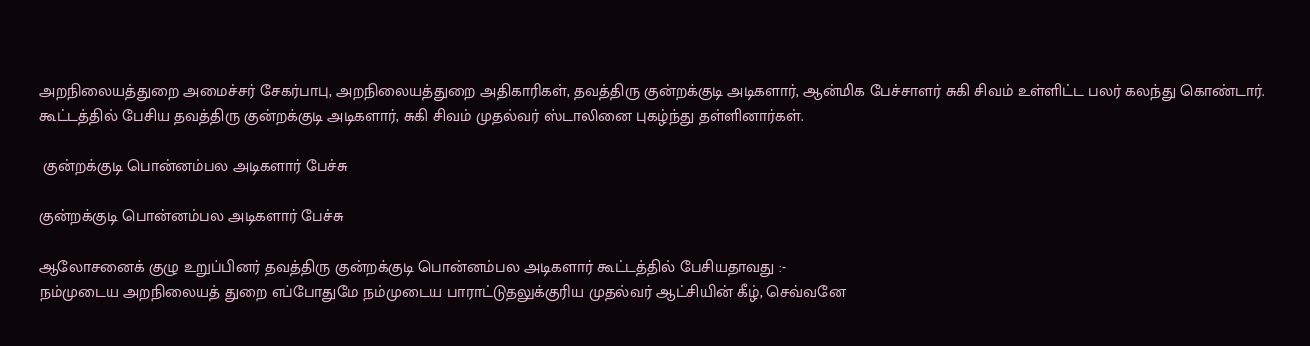அறநிலையத்துறை அமைச்சர் சேகர்பாபு, அறநிலையத்துறை அதிகாரிகள், தவத்திரு குன்றக்குடி அடிகளார், ஆன்மிக பேச்சாளர் சுகி சிவம் உள்ளிட்ட பலர் கலந்து கொண்டார். கூட்டத்தில் பேசிய தவத்திரு குன்றக்குடி அடிகளார், சுகி சிவம் முதல்வர் ஸ்டாலினை புகழ்ந்து தள்ளினார்கள்.

 குன்றக்குடி பொன்னம்பல அடிகளார் பேச்சு

குன்றக்குடி பொன்னம்பல அடிகளார் பேச்சு

ஆலோசனைக் குழு உறுப்பினர் தவத்திரு குன்றக்குடி பொன்னம்பல அடிகளார் கூட்டத்தில் பேசியதாவது :-
நம்முடைய அறநிலையத் துறை எப்போதுமே நம்முடைய பாராட்டுதலுக்குரிய முதல்வர் ஆட்சியின் கீழ், செவ்வனே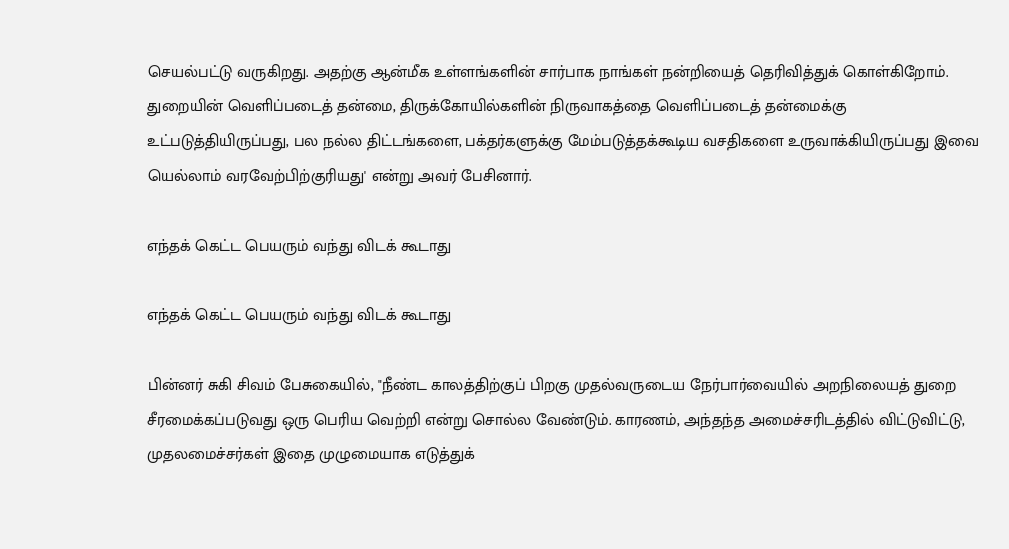செயல்பட்டு வருகிறது. அதற்கு ஆன்மீக உள்ளங்களின் சார்பாக நாங்கள் நன்றியைத் தெரிவித்துக் கொள்கிறோம். துறையின் வெளிப்படைத் தன்மை, திருக்கோயில்களின் நிருவாகத்தை வெளிப்படைத் தன்மைக்கு உட்படுத்தியிருப்பது, பல நல்ல திட்டங்களை, பக்தர்களுக்கு மேம்படுத்தக்கூடிய வசதிகளை உருவாக்கியிருப்பது இவை யெல்லாம் வரவேற்பிற்குரியது' என்று அவர் பேசினார்.

எந்தக் கெட்ட பெயரும் வந்து விடக் கூடாது

எந்தக் கெட்ட பெயரும் வந்து விடக் கூடாது

பின்னர் சுகி சிவம் பேசுகையில், "நீண்ட காலத்திற்குப் பிறகு முதல்வருடைய நேர்பார்வையில் அறநிலையத் துறை சீரமைக்கப்படுவது ஒரு பெரிய வெற்றி என்று சொல்ல வேண்டும். காரணம், அந்தந்த அமைச்சரிடத்தில் விட்டுவிட்டு, முதலமைச்சர்கள் இதை முழுமையாக எடுத்துக்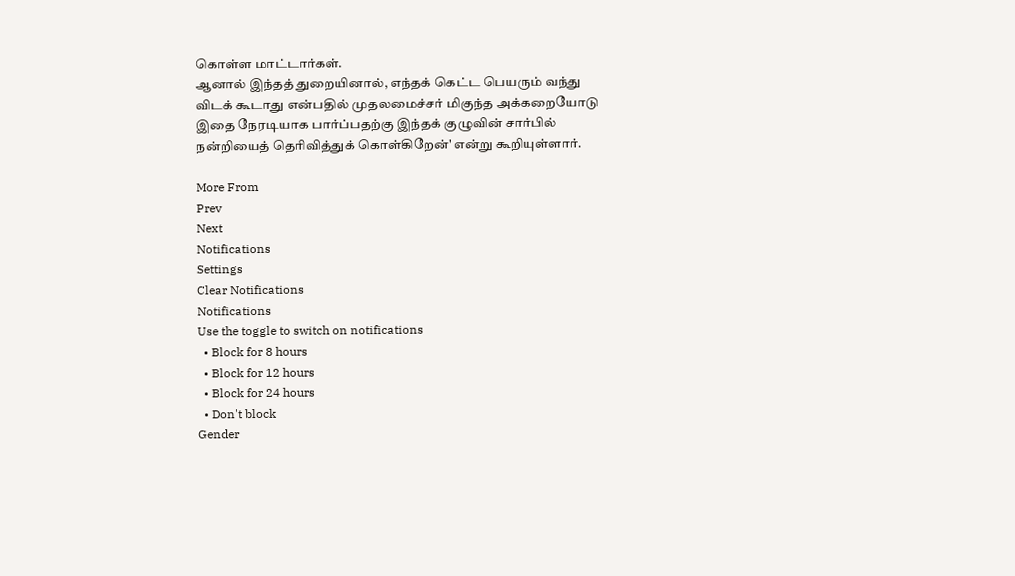கொள்ள மாட்டார்கள்.
ஆனால் இந்தத் துறையினால், எந்தக் கெட்ட பெயரும் வந்து விடக் கூடாது என்பதில் முதலமைச்சர் மிகுந்த அக்கறையோடு இதை நேரடியாக பார்ப்பதற்கு இந்தக் குழுவின் சார்பில் நன்றியைத் தெரிவித்துக் கொள்கிறேன்' என்று கூறியுள்ளார்.

More From
Prev
Next
Notifications
Settings
Clear Notifications
Notifications
Use the toggle to switch on notifications
  • Block for 8 hours
  • Block for 12 hours
  • Block for 24 hours
  • Don't block
Gender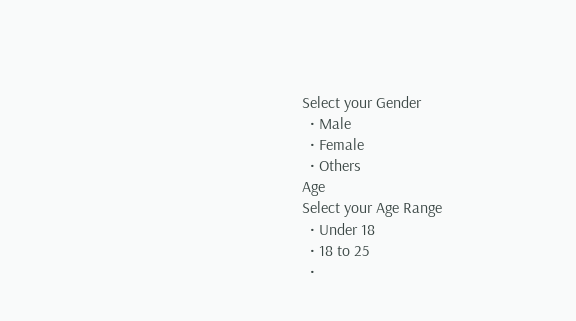Select your Gender
  • Male
  • Female
  • Others
Age
Select your Age Range
  • Under 18
  • 18 to 25
  •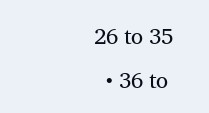26 to 35
  • 36 to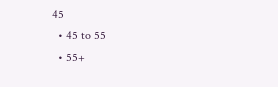45
  • 45 to 55
  • 55+